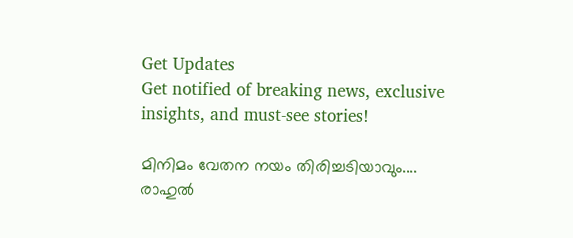Get Updates
Get notified of breaking news, exclusive insights, and must-see stories!

മിനിമം വേതന നയം തിരിച്ചടിയാവും.... രാഹുല്‍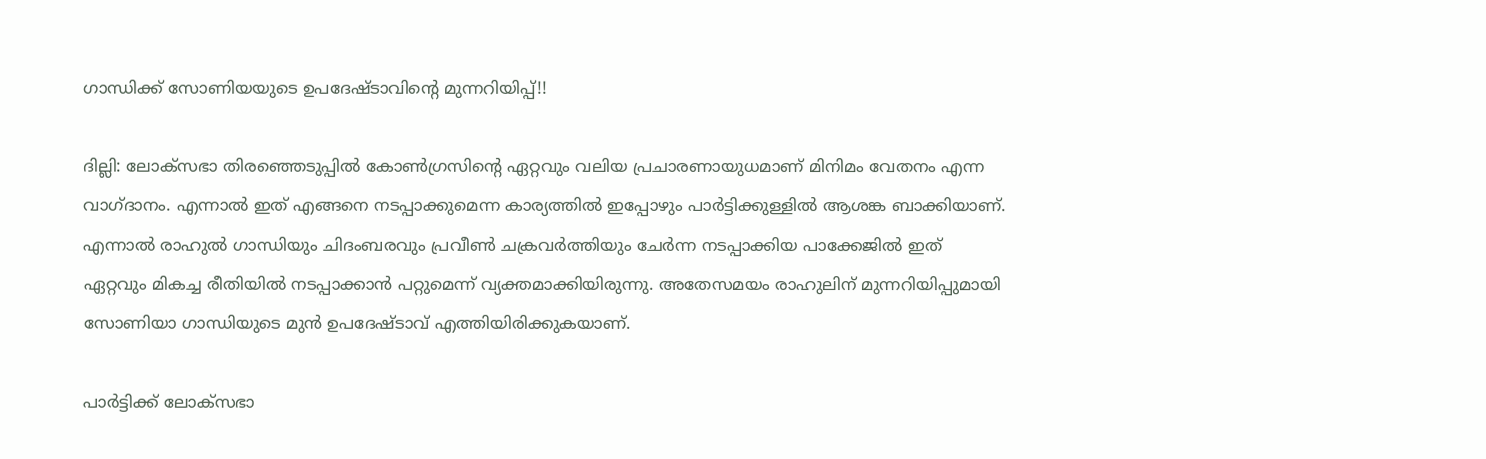ഗാന്ധിക്ക് സോണിയയുടെ ഉപദേഷ്ടാവിന്റെ മുന്നറിയിപ്പ്!!

ദില്ലി: ലോക്‌സഭാ തിരഞ്ഞെടുപ്പില്‍ കോണ്‍ഗ്രസിന്റെ ഏറ്റവും വലിയ പ്രചാരണായുധമാണ് മിനിമം വേതനം എന്ന വാഗ്ദാനം. എന്നാല്‍ ഇത് എങ്ങനെ നടപ്പാക്കുമെന്ന കാര്യത്തില്‍ ഇപ്പോഴും പാര്‍ട്ടിക്കുള്ളില്‍ ആശങ്ക ബാക്കിയാണ്. എന്നാല്‍ രാഹുല്‍ ഗാന്ധിയും ചിദംബരവും പ്രവീണ്‍ ചക്രവര്‍ത്തിയും ചേര്‍ന്ന നടപ്പാക്കിയ പാക്കേജില്‍ ഇത് ഏറ്റവും മികച്ച രീതിയില്‍ നടപ്പാക്കാന്‍ പറ്റുമെന്ന് വ്യക്തമാക്കിയിരുന്നു. അതേസമയം രാഹുലിന് മുന്നറിയിപ്പുമായി സോണിയാ ഗാന്ധിയുടെ മുന്‍ ഉപദേഷ്ടാവ് എത്തിയിരിക്കുകയാണ്.

പാര്‍ട്ടിക്ക് ലോക്‌സഭാ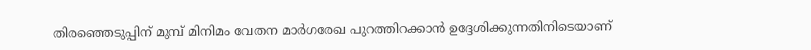തിരഞ്ഞെടുപ്പിന് മുമ്പ് മിനിമം വേതന മാര്‍ഗരേഖ പുറത്തിറക്കാന്‍ ഉദ്ദേശിക്കുന്നതിനിടെയാണ്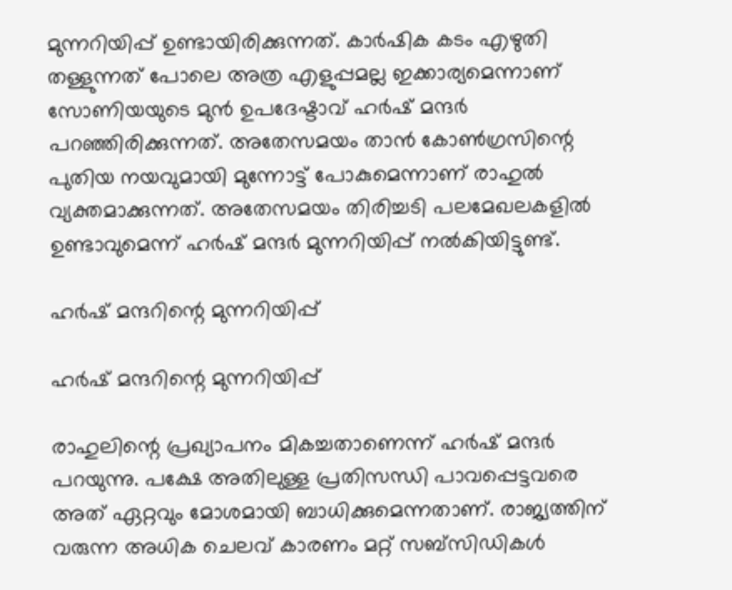മുന്നറിയിപ്പ് ഉണ്ടായിരിക്കുന്നത്. കാര്‍ഷിക കടം എഴുതി തള്ളുന്നത് പോലെ അത്ര എളുപ്പമല്ല ഇക്കാര്യമെന്നാണ് സോണിയയുടെ മുന്‍ ഉപദേഷ്ടാവ് ഹര്‍ഷ് മന്ദര്‍ പറഞ്ഞിരിക്കുന്നത്. അതേസമയം താന്‍ കോണ്‍ഗ്രസിന്റെ പുതിയ നയവുമായി മുന്നോട്ട് പോകുമെന്നാണ് രാഹുല്‍ വ്യക്തമാക്കുന്നത്. അതേസമയം തിരിച്ചടി പലമേഖലകളില്‍ ഉണ്ടാവുമെന്ന് ഹര്‍ഷ് മന്ദര്‍ മുന്നറിയിപ്പ് നല്‍കിയിട്ടുണ്ട്.

ഹര്‍ഷ് മന്ദറിന്റെ മുന്നറിയിപ്പ്

ഹര്‍ഷ് മന്ദറിന്റെ മുന്നറിയിപ്പ്

രാഹുലിന്റെ പ്രഖ്യാപനം മികച്ചതാണെന്ന് ഹര്‍ഷ് മന്ദര്‍ പറയുന്നു. പക്ഷേ അതിലുള്ള പ്രതിസന്ധി പാവപ്പെട്ടവരെ അത് ഏറ്റവും മോശമായി ബാധിക്കുമെന്നതാണ്. രാജ്യത്തിന് വരുന്ന അധിക ചെലവ് കാരണം മറ്റ് സബ്‌സിഡികള്‍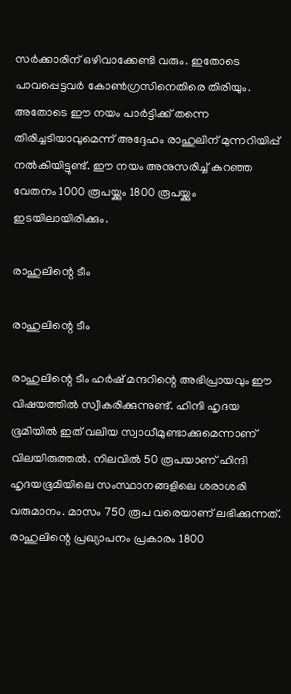സര്‍ക്കാരിന് ഒഴിവാക്കേണ്ടി വരും. ഇതോടെ പാവപ്പെട്ടവര്‍ കോണ്‍ഗ്രസിനെതിരെ തിരിയും. അതോടെ ഈ നയം പാര്‍ട്ടിക്ക് തന്നെ തിരിച്ചടിയാവുമെന്ന് അദ്ദേഹം രാഹുലിന് മുന്നറിയിപ്പ് നല്‍കിയിട്ടുണ്ട്. ഈ നയം അനുസരിച്ച് കുറഞ്ഞ വേതനം 1000 രൂപയ്ക്കും 1800 രൂപയ്ക്കും ഇടയിലായിരിക്കും.

രാഹുലിന്റെ ടീം

രാഹുലിന്റെ ടീം

രാഹുലിന്റെ ടീം ഹര്‍ഷ് മന്ദറിന്റെ അഭിപ്രായവും ഈ വിഷയത്തില്‍ സ്വീകരിക്കുന്നുണ്ട്. ഹിന്ദി ഹൃദയ ഭൂമിയില്‍ ഇത് വലിയ സ്വാധീമുണ്ടാക്കുമെന്നാണ് വിലയിരുത്തല്‍. നിലവില്‍ 50 രൂപയാണ് ഹിന്ദി ഹൃദയഭൂമിയിലെ സംസ്ഥാനങ്ങളിലെ ശരാശരി വരുമാനം. മാസം 750 രൂപ വരെയാണ് ലഭിക്കുന്നത്. രാഹുലിന്റെ പ്രഖ്യാപനം പ്രകാരം 1800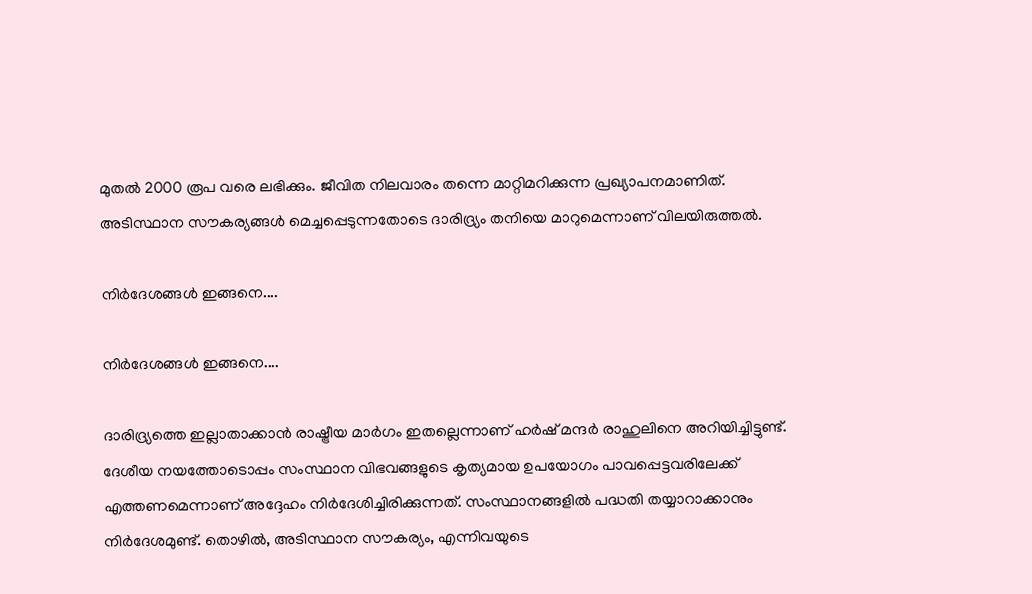മുതല്‍ 2000 രൂപ വരെ ലഭിക്കും. ജീവിത നിലവാരം തന്നെ മാറ്റിമറിക്കുന്ന പ്രഖ്യാപനമാണിത്. അടിസ്ഥാന സൗകര്യങ്ങള്‍ മെച്ചപ്പെടുന്നതോടെ ദാരിദ്ര്യം തനിയെ മാറുമെന്നാണ് വിലയിരുത്തല്‍.

നിര്‍ദേശങ്ങള്‍ ഇങ്ങനെ....

നിര്‍ദേശങ്ങള്‍ ഇങ്ങനെ....

ദാരിദ്ര്യത്തെ ഇല്ലാതാക്കാന്‍ രാഷ്ട്രീയ മാര്‍ഗം ഇതല്ലെന്നാണ് ഹര്‍ഷ് മന്ദര്‍ രാഹുലിനെ അറിയിച്ചിട്ടുണ്ട്. ദേശീയ നയത്തോടൊപ്പം സംസ്ഥാന വിഭവങ്ങളുടെ കൃത്യമായ ഉപയോഗം പാവപ്പെട്ടവരിലേക്ക് എത്തണമെന്നാണ് അദ്ദേഹം നിര്‍ദേശിച്ചിരിക്കുന്നത്. സംസ്ഥാനങ്ങളില്‍ പദ്ധതി തയ്യാറാക്കാനും നിര്‍ദേശമുണ്ട്. തൊഴില്‍, അടിസ്ഥാന സൗകര്യം, എന്നിവയുടെ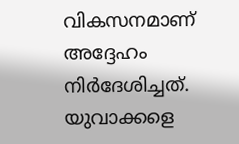വികസനമാണ് അദ്ദേഹം നിര്‍ദേശിച്ചത്. യുവാക്കളെ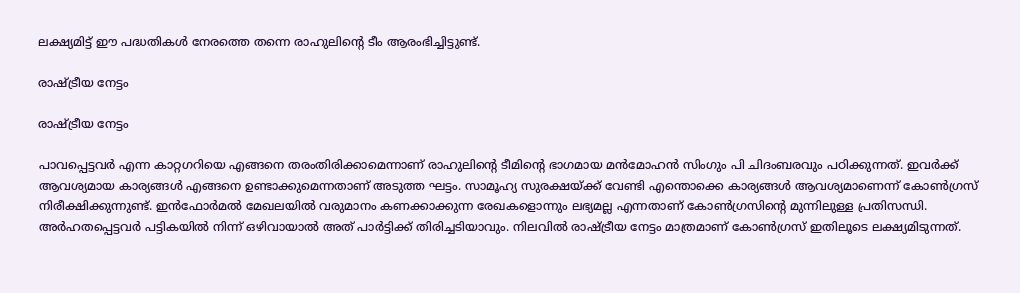ലക്ഷ്യമിട്ട് ഈ പദ്ധതികള്‍ നേരത്തെ തന്നെ രാഹുലിന്റെ ടീം ആരംഭിച്ചിട്ടുണ്ട്.

രാഷ്ട്രീയ നേട്ടം

രാഷ്ട്രീയ നേട്ടം

പാവപ്പെട്ടവര്‍ എന്ന കാറ്റഗറിയെ എങ്ങനെ തരംതിരിക്കാമെന്നാണ് രാഹുലിന്റെ ടീമിന്റെ ഭാഗമായ മന്‍മോഹന്‍ സിംഗും പി ചിദംബരവും പഠിക്കുന്നത്. ഇവര്‍ക്ക് ആവശ്യമായ കാര്യങ്ങള്‍ എങ്ങനെ ഉണ്ടാക്കുമെന്നതാണ് അടുത്ത ഘട്ടം. സാമൂഹ്യ സുരക്ഷയ്ക്ക് വേണ്ടി എന്തൊക്കെ കാര്യങ്ങള്‍ ആവശ്യമാണെന്ന് കോണ്‍ഗ്രസ് നിരീക്ഷിക്കുന്നുണ്ട്. ഇന്‍ഫോര്‍മല്‍ മേഖലയില്‍ വരുമാനം കണക്കാക്കുന്ന രേഖകളൊന്നും ലഭ്യമല്ല എന്നതാണ് കോണ്‍ഗ്രസിന്റെ മുന്നിലുള്ള പ്രതിസന്ധി. അര്‍ഹതപ്പെട്ടവര്‍ പട്ടികയില്‍ നിന്ന് ഒഴിവായാല്‍ അത് പാര്‍ട്ടിക്ക് തിരിച്ചടിയാവും. നിലവില്‍ രാഷ്ട്രീയ നേട്ടം മാത്രമാണ് കോണ്‍ഗ്രസ് ഇതിലൂടെ ലക്ഷ്യമിടുന്നത്.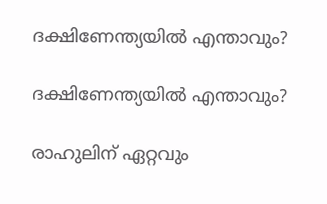ദക്ഷിണേന്ത്യയില്‍ എന്താവും?

ദക്ഷിണേന്ത്യയില്‍ എന്താവും?

രാഹുലിന് ഏറ്റവും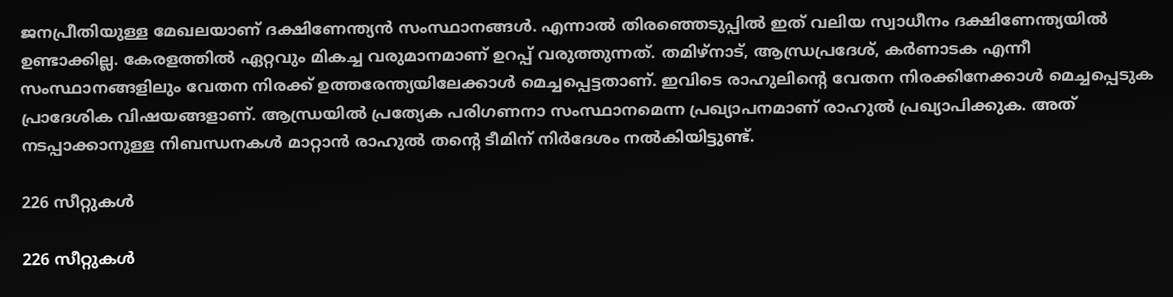ജനപ്രീതിയുള്ള മേഖലയാണ് ദക്ഷിണേന്ത്യന്‍ സംസ്ഥാനങ്ങള്‍. എന്നാല്‍ തിരഞ്ഞെടുപ്പില്‍ ഇത് വലിയ സ്വാധീനം ദക്ഷിണേന്ത്യയില്‍ ഉണ്ടാക്കില്ല. കേരളത്തില്‍ ഏറ്റവും മികച്ച വരുമാനമാണ് ഉറപ്പ് വരുത്തുന്നത്. തമിഴ്‌നാട്, ആന്ധ്രപ്രദേശ്, കര്‍ണാടക എന്നീ സംസ്ഥാനങ്ങളിലും വേതന നിരക്ക് ഉത്തരേന്ത്യയിലേക്കാള്‍ മെച്ചപ്പെട്ടതാണ്. ഇവിടെ രാഹുലിന്റെ വേതന നിരക്കിനേക്കാള്‍ മെച്ചപ്പെടുക പ്രാദേശിക വിഷയങ്ങളാണ്. ആന്ധ്രയില്‍ പ്രത്യേക പരിഗണനാ സംസ്ഥാനമെന്ന പ്രഖ്യാപനമാണ് രാഹുല്‍ പ്രഖ്യാപിക്കുക. അത് നടപ്പാക്കാനുള്ള നിബന്ധനകള്‍ മാറ്റാന്‍ രാഹുല്‍ തന്റെ ടീമിന് നിര്‍ദേശം നല്‍കിയിട്ടുണ്ട്.

226 സീറ്റുകള്‍

226 സീറ്റുകള്‍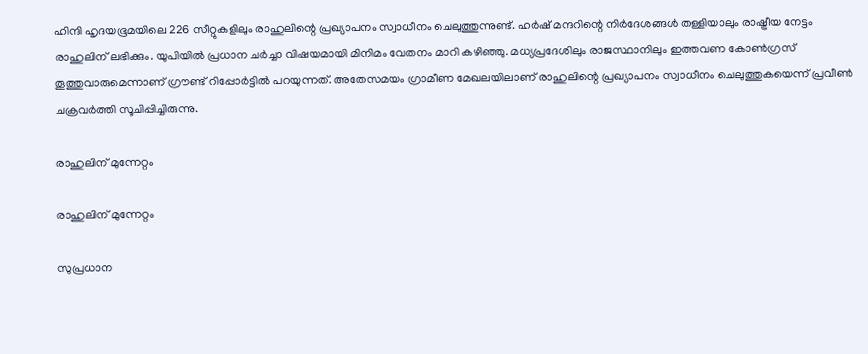ഹിന്ദി ഹൃദയഭൂമയിലെ 226 സീറ്റുകളിലും രാഹുലിന്റെ പ്രഖ്യാപനം സ്വാധീനം ചെലുത്തുന്നുണ്ട്. ഹര്‍ഷ് മന്ദറിന്റെ നിര്‍ദേശങ്ങള്‍ തള്ളിയാലും രാഷ്ട്രീയ നേട്ടം രാഹുലിന് ലഭിക്കും. യുപിയില്‍ പ്രധാന ചര്‍ച്ചാ വിഷയമായി മിനിമം വേതനം മാറി കഴിഞ്ഞു. മധ്യപ്രദേശിലും രാജസ്ഥാനിലും ഇത്തവണ കോണ്‍ഗ്രസ് തൂത്തുവാരുമെന്നാണ് ഗ്രൗണ്ട് റിപ്പോര്‍ട്ടില്‍ പറയുന്നത്. അതേസമയം ഗ്രാമീണ മേഖലയിലാണ് രാഹുലിന്റെ പ്രഖ്യാപനം സ്വാധീനം ചെലുത്തുകയെന്ന് പ്രവീണ്‍ ചക്രവര്‍ത്തി സൂചിപ്പിച്ചിരുന്നു.

രാഹുലിന് മുന്നേറ്റം

രാഹുലിന് മുന്നേറ്റം

സുപ്രധാന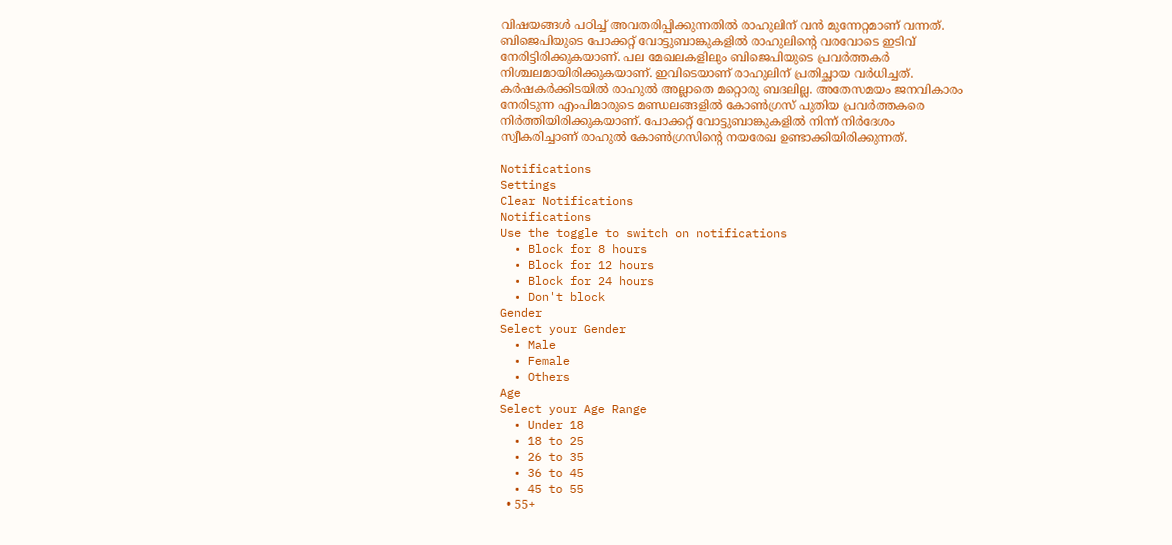വിഷയങ്ങള്‍ പഠിച്ച് അവതരിപ്പിക്കുന്നതില്‍ രാഹുലിന് വന്‍ മുന്നേറ്റമാണ് വന്നത്. ബിജെപിയുടെ പോക്കറ്റ് വോട്ടുബാങ്കുകളില്‍ രാഹുലിന്റെ വരവോടെ ഇടിവ് നേരിട്ടിരിക്കുകയാണ്. പല മേഖലകളിലും ബിജെപിയുടെ പ്രവര്‍ത്തകര്‍ നിശ്ചലമായിരിക്കുകയാണ്. ഇവിടെയാണ് രാഹുലിന് പ്രതിച്ഛായ വര്‍ധിച്ചത്. കര്‍ഷകര്‍ക്കിടയില്‍ രാഹുല്‍ അല്ലാതെ മറ്റൊരു ബദലില്ല. അതേസമയം ജനവികാരം നേരിടുന്ന എംപിമാരുടെ മണ്ഡലങ്ങളില്‍ കോണ്‍ഗ്രസ് പുതിയ പ്രവര്‍ത്തകരെ നിര്‍ത്തിയിരിക്കുകയാണ്. പോക്കറ്റ് വോട്ടുബാങ്കുകളില്‍ നിന്ന് നിര്‍ദേശം സ്വീകരിച്ചാണ് രാഹുല്‍ കോണ്‍ഗ്രസിന്റെ നയരേഖ ഉണ്ടാക്കിയിരിക്കുന്നത്.

Notifications
Settings
Clear Notifications
Notifications
Use the toggle to switch on notifications
  • Block for 8 hours
  • Block for 12 hours
  • Block for 24 hours
  • Don't block
Gender
Select your Gender
  • Male
  • Female
  • Others
Age
Select your Age Range
  • Under 18
  • 18 to 25
  • 26 to 35
  • 36 to 45
  • 45 to 55
  • 55+